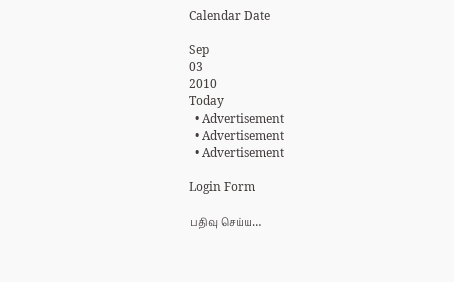Calendar Date

Sep
03
2010
Today
  • Advertisement
  • Advertisement
  • Advertisement

Login Form

பதிவு செய்ய…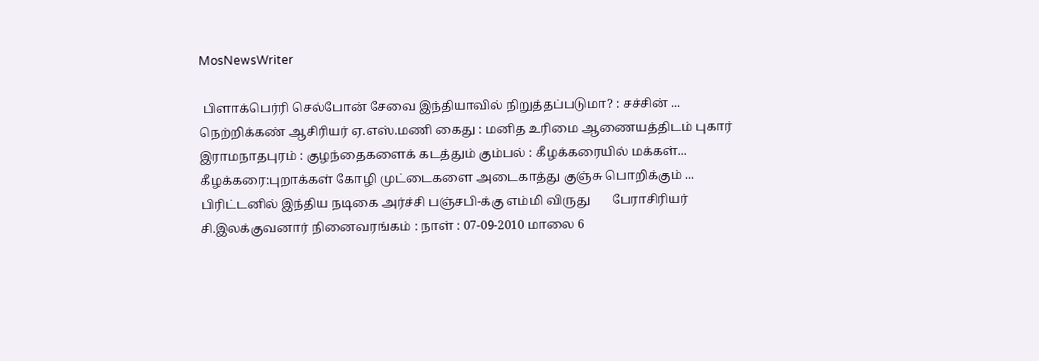MosNewsWriter

 பிளாக்பெர்ரி செல்போன் சேவை இந்தியாவில் நிறுத்தப்படுமா? : சச்சின் ...       நெற்றிக்கண் ஆசிரியர் ஏ.எஸ்.மணி கைது : மனித உரிமை ஆணையத்திடம் புகார்       இராமநாதபுரம் : குழந்தைகளைக் கடத்தும் கும்பல் : கீழக்கரையில் மக்கள்...       கீழக்கரை:புறாக்கள் கோழி முட்டைகளை அடைகாத்து குஞ்சு பொறிக்கும் ...       பிரிட்டனில் இந்திய நடிகை அர்ச்சி பஞ்சபி-க்கு எம்மி விருது       பேராசிரியர் சி.இலக்குவனார் நினைவரங்கம் : நாள் : 07-09-2010 மாலை 6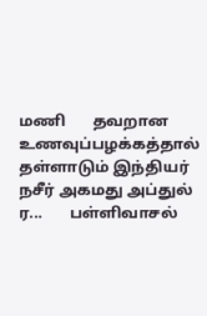மணி       தவறான உணவுப்பழக்கத்தால் தள்ளாடும் இந்தியர் நசீர் அகமது அப்துல் ர...       பள்ளிவாசல்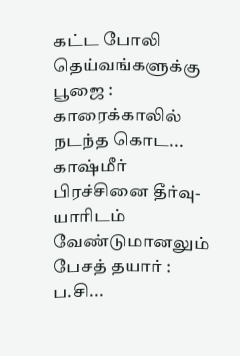கட்ட போலி தெய்வங்களுக்கு பூஜை : காரைக்காலில் நடந்த கொட...       காஷ்மீர் பிரச்சினை தீர்வு-யாரிடம் வேண்டுமானலும் பேசத் தயார் : ப.சி...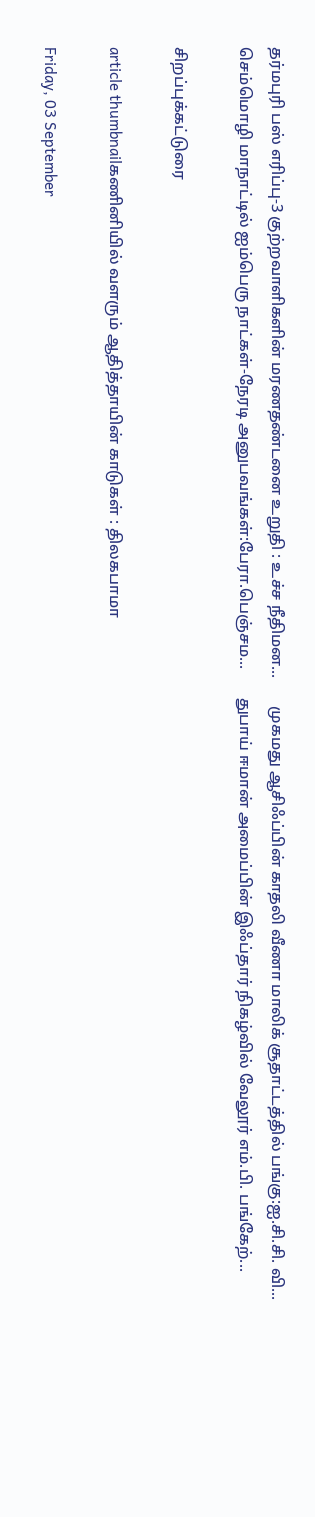தர்மபுரி பஸ் எரிப்பு-3 குற்றவாளிகளின் மரணதண்டனை உறுதி : உச்ச நீதிமன...       முகமது ஆசிஃப்பின் காதலி வீணா மாலிக் சூதாட்டத்தில் பங்கு:ஐ.சி.சி. வி...       செம்மொழி மாநாட்டில் ஐம்பெரு நாட்கள்-நேரடி அனுபவங்கள்:பேரா.பெஞ்சம...       துபாய் ஈமான் அமைப்பின் இஃப்தார் நிக‌ழ்வில் வேலூர் எம்.பி. ப‌ங்கேற்...

சிறப்புக்கட்டுரை

article thumbnailகணினியில் வளரும் ஆதித்தாயின் காடுகள் : திலகபாமா

Friday, 03 September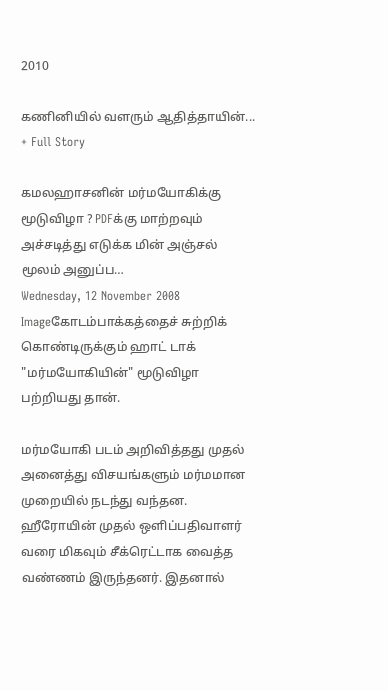2010

கணினியில் வளரும் ஆதித்தாயின்...
+ Full Story

கமலஹாசனின் மர்மயோகிக்கு மூடுவிழா ? PDFக்கு மாற்றவும் அச்சடித்து எடுக்க மின் அஞ்சல் மூலம் அனுப்ப…
Wednesday, 12 November 2008
Imageகோடம்பாக்கத்தைச் சுற்றிக் கொண்டிருக்கும் ஹாட் டாக் "மர்மயோகியின்" மூடுவிழா பற்றியது தான்.

மர்மயோகி படம் அறிவித்தது முதல் அனைத்து விசயங்களும் மர்மமான முறையில் நடந்து வந்தன. ஹீரோயின் முதல் ஒளிப்பதிவாளர் வரை மிகவும் சீக்ரெட்டாக வைத்த வண்ணம் இருந்தனர். இதனால்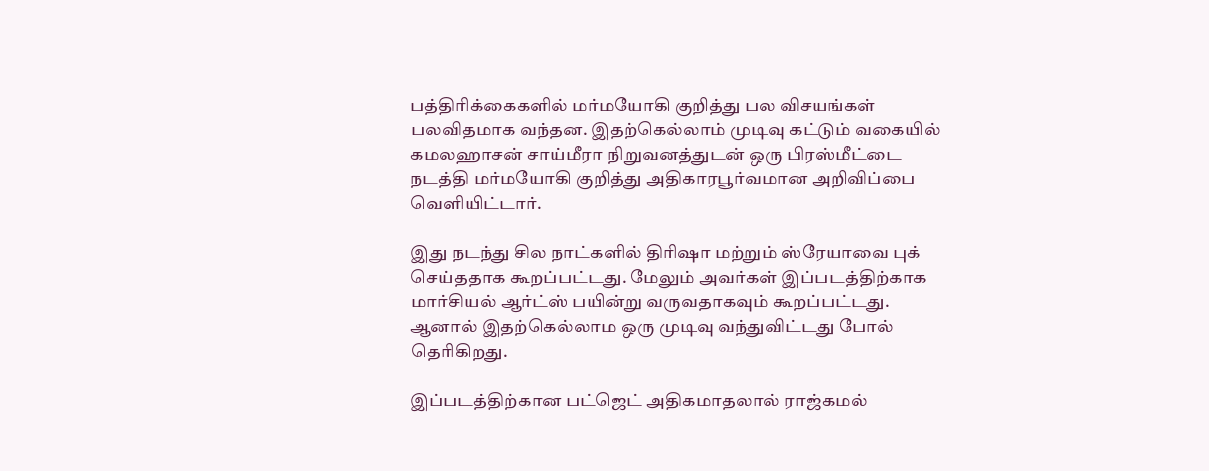பத்திரிக்கைகளில் மர்மயோகி குறித்து பல விசயங்கள் பலவிதமாக வந்தன. இதற்கெல்லாம் முடிவு கட்டும் வகையில் கமலஹாசன் சாய்மீரா நிறுவனத்துடன் ஒரு பிரஸ்மீட்டை நடத்தி மர்மயோகி குறித்து அதிகாரபூர்வமான அறிவிப்பை வெளியிட்டார்.

இது நடந்து சில நாட்களில் திரிஷா மற்றும் ஸ்ரேயாவை புக் செய்ததாக கூறப்பட்டது. மேலும் அவர்கள் இப்படத்திற்காக மார்சியல் ஆர்ட்ஸ் பயின்று வருவதாகவும் கூறப்பட்டது.  ஆனால் இதற்கெல்லாம ஒரு முடிவு வந்துவிட்டது போல் தெரிகிறது.

இப்படத்திற்கான பட்ஜெட் அதிகமாதலால் ராஜ்கமல்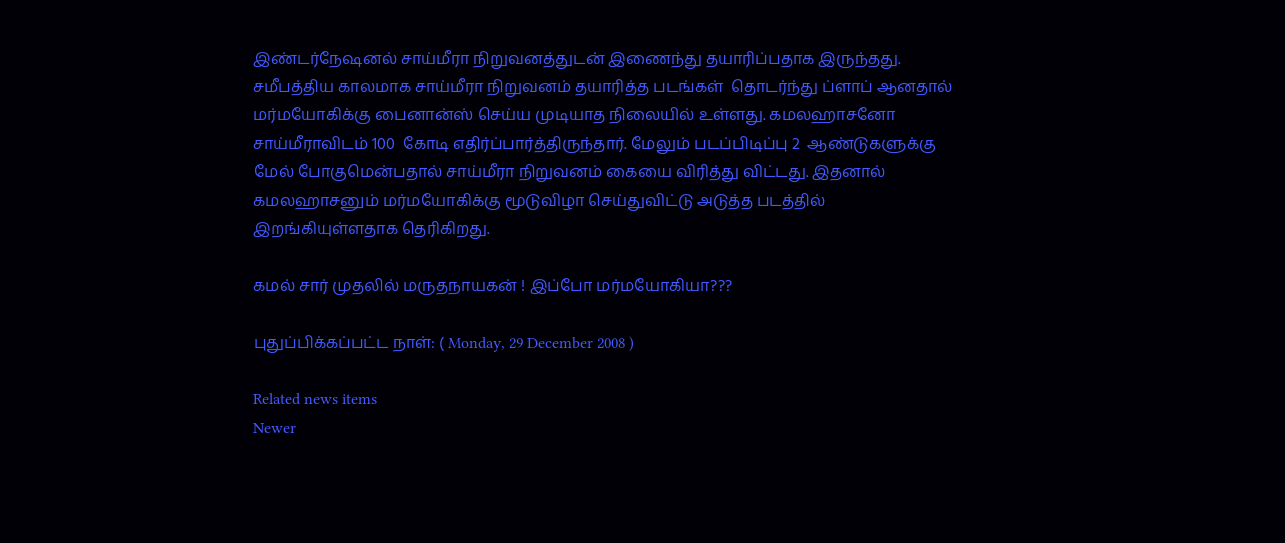இண்டர்நேஷனல் சாய்மீரா நிறுவனத்துடன் இணைந்து தயாரிப்பதாக இருந்தது. சமீபத்திய காலமாக சாய்மீரா நிறுவனம் தயாரித்த படங்கள்  தொடர்ந்து ப்ளாப் ஆனதால் மர்மயோகிக்கு பைனான்ஸ் செய்ய முடியாத நிலையில் உள்ளது. கமலஹாசனோ சாய்மீராவிடம் 100  கோடி எதிர்ப்பார்த்திருந்தார். மேலும் படப்பிடிப்பு 2  ஆண்டுகளுக்கு  மேல் போகுமென்பதால் சாய்மீரா நிறுவனம் கையை விரித்து விட்டது. இதனால் கமலஹாசனும் மர்மயோகிக்கு மூடுவிழா செய்துவிட்டு அடுத்த படத்தில் இறங்கியுள்ளதாக தெரிகிறது.

கமல் சார் முதலில் மருதநாயகன் ! இப்போ மர்மயோகியா???

புதுப்பிக்கப்பட்ட நாள்: ( Monday, 29 December 2008 )

Related news items
Newer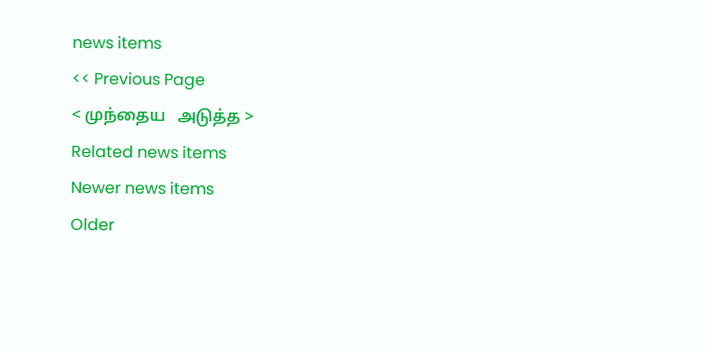news items
<< Previous Page
< முந்தைய   அடுத்த >
Related news items
Newer news items
Older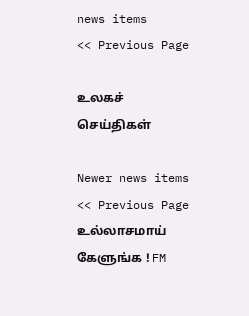news items
<< Previous Page

உலகச் செய்திகள்

Newer news items
<< Previous Page
உல்லாசமாய் கேளுங்க ! FM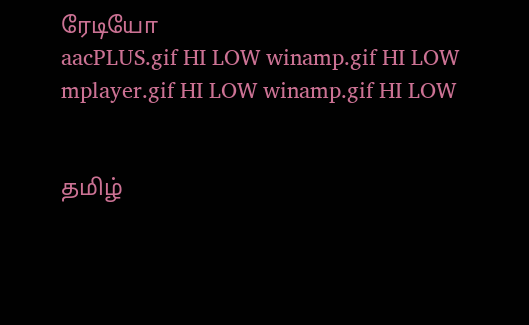ரேடியோ
aacPLUS.gif HI LOW winamp.gif HI LOW
mplayer.gif HI LOW winamp.gif HI LOW


தமிழ்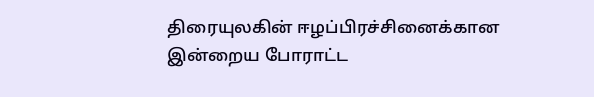திரையுலகின் ஈழப்பிரச்சினைக்கான இன்றைய போராட்ட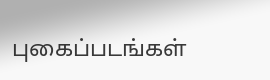புகைப்படங்கள்